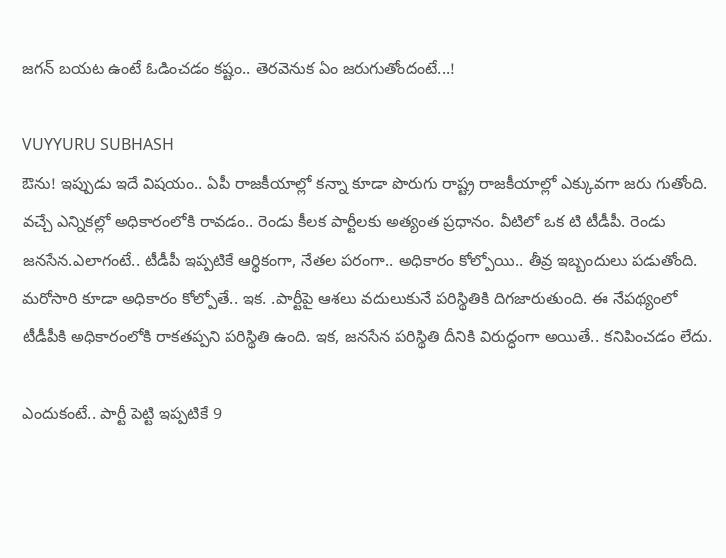జ‌గ‌న్ బ‌య‌ట ఉంటే ఓడించ‌డం క‌ష్టం.. తెర‌వెనుక ఏం జ‌రుగుతోందంటే...!

VUYYURU SUBHASH
ఔను! ఇప్పుడు ఇదే విష‌యం.. ఏపీ రాజ‌కీయాల్లో క‌న్నా కూడా పొరుగు రాష్ట్ర రాజ‌కీయాల్లో ఎక్కువ‌గా జ‌రు గుతోంది. వ‌చ్చే ఎన్నిక‌ల్లో అధికారంలోకి రావ‌డం.. రెండు కీల‌క పార్టీల‌కు అత్యంత ప్ర‌ధానం. వీటిలో ఒక టి టీడీపీ. రెండు జ‌న‌సేన‌.ఎలాగంటే.. టీడీపీ ఇప్ప‌టికే ఆర్థికంగా, నేత‌ల ప‌రంగా.. అధికారం కోల్పోయి.. తీవ్ర ఇబ్బందులు ప‌డుతోంది. మ‌రోసారి కూడా అధికారం కోల్పోతే.. ఇక‌. .పార్టీపై ఆశ‌లు వ‌దులుకునే ప‌రిస్థితికి దిగ‌జారుతుంది. ఈ నేప‌థ్యంలో టీడీపీకి అధికారంలోకి రాక‌త‌ప్ప‌ని ప‌రిస్థితి ఉంది. ఇక‌, జన‌సేన ప‌రిస్థితి దీనికి విరుద్ధంగా అయితే.. క‌నిపించ‌డం లేదు.

ఎందుకంటే.. పార్టీ పెట్టి ఇప్ప‌టికే 9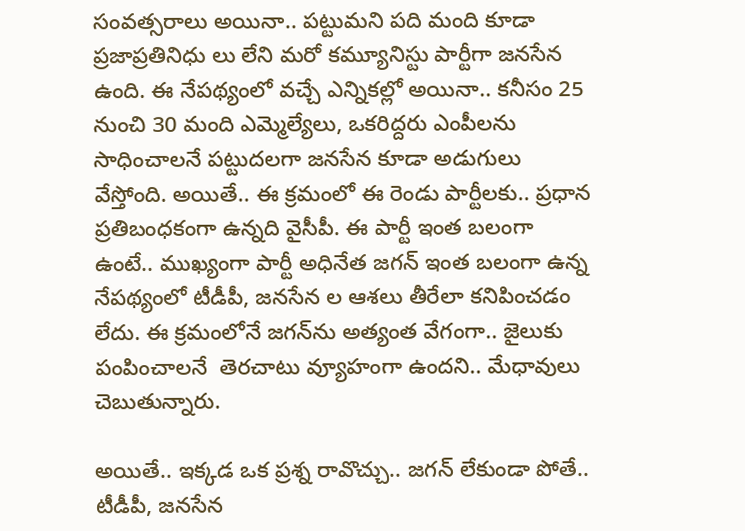సంవ‌త్స‌రాలు అయినా.. ప‌ట్టుమ‌ని ప‌ది మంది కూడా ప్ర‌జాప్ర‌తినిధు లు లేని మ‌రో క‌మ్యూనిస్టు పార్టీగా జ‌న‌సేన ఉంది. ఈ నేప‌థ్యంలో వ‌చ్చే ఎన్నిక‌ల్లో అయినా.. క‌నీసం 25 నుంచి 30 మంది ఎమ్మెల్యేలు, ఒక‌రిద్ద‌రు ఎంపీల‌ను సాధించాల‌నే ప‌ట్టుద‌ల‌గా జ‌న‌సేన కూడా అడుగులు వేస్తోంది. అయితే.. ఈ క్ర‌మంలో ఈ రెండు పార్టీల‌కు.. ప్ర‌ధాన ప్ర‌తిబంధకంగా ఉన్న‌ది వైసీపీ. ఈ పార్టీ ఇంత బ‌లంగా ఉంటే.. ముఖ్యంగా పార్టీ అధినేత జ‌గ‌న్ ఇంత బ‌లంగా ఉన్న నేప‌థ్యంలో టీడీపీ, జ‌న‌సేన ల ఆశ‌లు తీరేలా క‌నిపించ‌డం లేదు. ఈ క్ర‌మంలోనే జ‌గ‌న్‌ను అత్యంత వేగంగా.. జైలుకు పంపించాల‌నే  తెర‌చాటు వ్యూహంగా ఉంద‌ని.. మేధావులు చెబుతున్నారు.

అయితే.. ఇక్క‌డ ఒక ప్ర‌శ్న రావొచ్చు.. జ‌గ‌న్ లేకుండా పోతే.. టీడీపీ, జ‌న‌సేన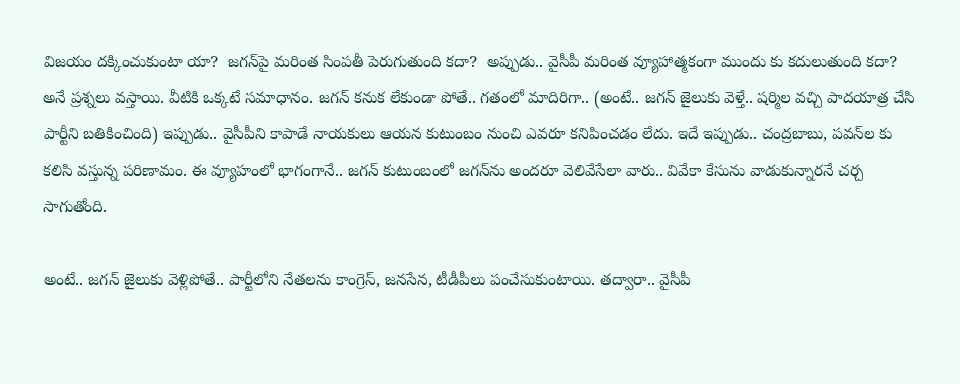విజ‌యం ద‌క్కించుకుంటా యా?  జ‌గ‌న్‌పై మ‌రింత సింప‌తీ పెరుగుతుంది క‌దా?  అప్పుడు.. వైసీపీ మ‌రింత వ్యూహాత్మ‌కంగా ముందు కు క‌దులుతుంది క‌దా? అనే ప్ర‌శ్న‌లు వ‌స్తాయి. వీటికి ఒక్క‌టే స‌మాధానం. జ‌గ‌న్ క‌నుక లేకుండా పోతే.. గ‌తంలో మాదిరిగా.. (అంటే.. జ‌గ‌న్ జైలుకు వెళ్తే.. ష‌ర్మిల వ‌చ్చి పాద‌యాత్ర చేసి పార్టీని బ‌తికించింది) ఇప్పుడు.. వైసీపీని కాపాడే నాయ‌కులు ఆయ‌న కుటుంబం నుంచి ఎవ‌రూ క‌నిపించ‌డం లేదు. ఇదే ఇప్పుడు.. చంద్ర‌బాబు, ప‌వ‌న్‌ల కు క‌లిసి వ‌స్తున్న ప‌రిణామం. ఈ వ్యూహంలో భాగంగానే.. జ‌గ‌న్ కుటుంబంలో జ‌గ‌న్‌ను అంద‌రూ వెలివేసేలా వారు.. వివేకా కేసును వాడుకున్నార‌నే చ‌ర్చ సాగుతోంది.

అంటే.. జ‌గ‌న్ జైలుకు వెళ్లిపోతే.. పార్టీలోని నేత‌ల‌ను కాంగ్రెస్‌, జ‌న‌సేన‌, టీడీపీలు పంచేసుకుంటాయి. త‌ద్వారా.. వైసీపీ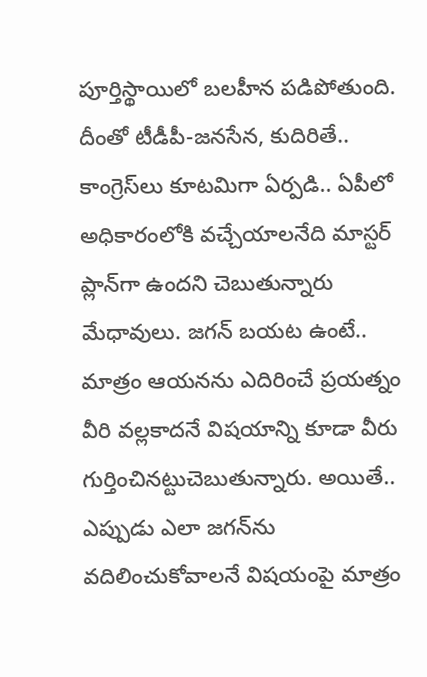పూర్తిస్థాయిలో బ‌ల‌హీన ప‌డిపోతుంది. దీంతో టీడీపీ-జన‌సేన‌, కుదిరితే.. కాంగ్రెస్‌లు కూట‌మిగా ఏర్ప‌డి.. ఏపీలో అధికారంలోకి వ‌చ్చేయాల‌నేది మాస్ట‌ర్ ప్లాన్‌గా ఉంద‌ని చెబుతున్నారు మేధావులు. జ‌గ‌న్ బ‌య‌ట ఉంటే.. మాత్రం ఆయ‌న‌ను ఎదిరించే ప్ర‌య‌త్నం వీరి వ‌ల్ల‌కాద‌నే విష‌యాన్ని కూడా వీరు గుర్తించిన‌ట్టుచెబుతున్నారు. అయితే.. ఎప్పుడు ఎలా జ‌గ‌న్‌ను వ‌దిలించుకోవాల‌నే విష‌యంపై మాత్రం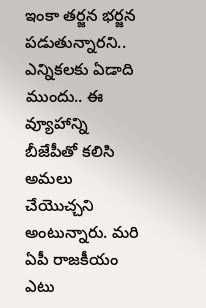ఇంకా త‌ర్జ‌న భ‌ర్జ‌న ప‌డుతున్నార‌ని.. ఎన్నిక‌ల‌కు ఏడాది ముందు.. ఈ వ్యూహాన్ని బీజేపీతో క‌లిసి అమ‌లు చేయొచ్చ‌ని అంటున్నారు. మ‌రి ఏపీ రాజ‌కీయం ఎటు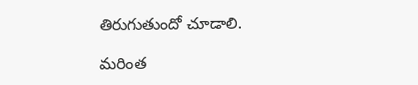తిరుగుతుందో చూడాలి.

మరింత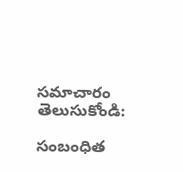సమాచారం తెలుసుకోండి:

సంబంధిత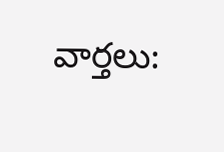వార్తలు: